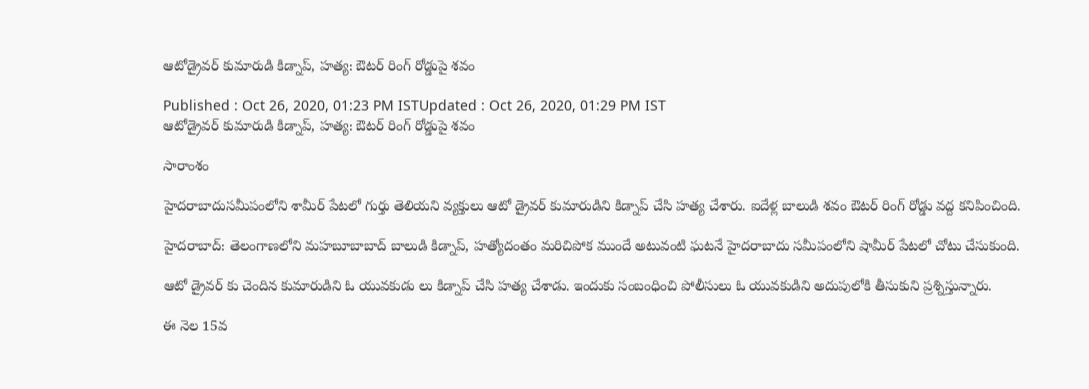ఆటోడ్రైవర్ కుమారుడి కిడ్నాప్, హత్య: ఔటర్ రింగ్ రోడ్డుపై శవం

Published : Oct 26, 2020, 01:23 PM ISTUpdated : Oct 26, 2020, 01:29 PM IST
ఆటోడ్రైవర్ కుమారుడి కిడ్నాప్, హత్య: ఔటర్ రింగ్ రోడ్డుపై శవం

సారాంశం

హైదరాబాదుసమీపంలోని శామీర్ పేటలో గుర్తు తెలియని వ్యక్తులు ఆటో డ్రైవర్ కుమారుడిని కిడ్నాప్ చేసి హత్య చేశారు. ఐదేళ్ల బాలుడి శవం ఔటర్ రింగ్ రోడ్డు వద్ద కనిపించింది.

హైదరాబాద్: తెలంగాణలోని మహబూబాబాద్ బాలుడి కిడ్నాప్, హత్యోదంతం మరిచిపోక ముందే అటువంటి ఘటనే హైదరాబాదు సమీపంలోని షామీర్ పేటలో చోటు చేసుకుంది.

ఆటో డ్రైవర్ కు చెందిన కుమారుడిని ఓ యువకుడు లు కిడ్నాప్ చేసి హత్య చేశాడు. ఇందుకు సంబంధించి పోలీసులు ఓ యువకుడిని అదుపులోకి తీసుకుని ప్రశ్నిస్తున్నారు.

ఈ నెల 15వ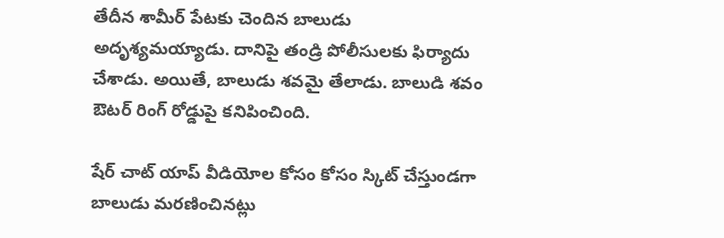తేదీన శామీర్ పేటకు చెందిన బాలుడు అదృశ్యమయ్యాడు. దానిపై తండ్రి పోలీసులకు ఫిర్యాదు చేశాడు. అయితే, బాలుడు శవమై తేలాడు. బాలుడి శవం ఔటర్ రింగ్ రోడ్డుపై కనిపించింది.

షేర్ చాట్ యాప్ వీడియోల కోసం కోసం స్కిట్ చేస్తుండగా బాలుడు మరణించినట్లు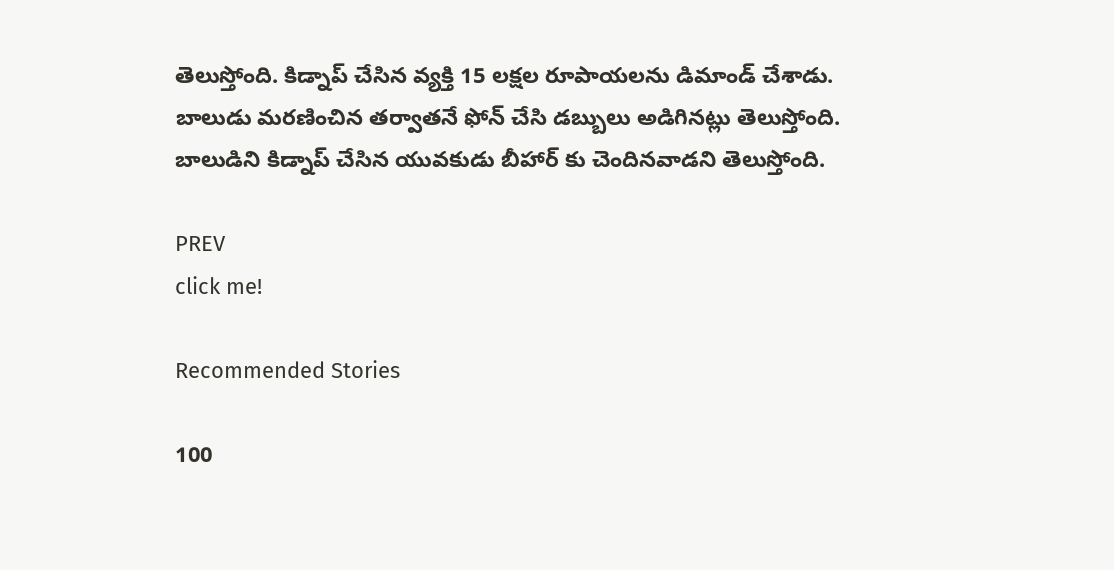తెలుస్తోంది. కిడ్నాప్ చేసిన వ్యక్తి 15 లక్షల రూపాయలను డిమాండ్ చేశాడు. బాలుడు మరణించిన తర్వాతనే ఫోన్ చేసి డబ్బులు అడిగినట్లు తెలుస్తోంది. బాలుడిని కిడ్నాప్ చేసిన యువకుడు బీహార్ కు చెందినవాడని తెలుస్తోంది.

PREV
click me!

Recommended Stories

100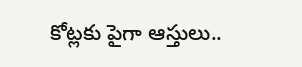కోట్లకు పైగా ఆస్తులు..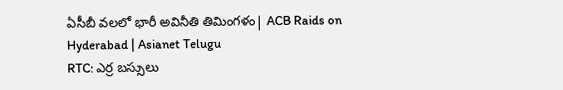ఏసీబీ వలలో భారీ అవినీతి తిమింగళం| ACB Raids on Hyderabad | Asianet Telugu
RTC: ఎర్ర బ‌స్సులు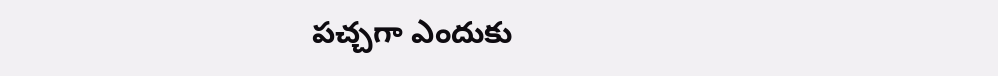ప‌చ్చ‌గా ఎందుకు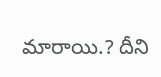మారాయి.? దీని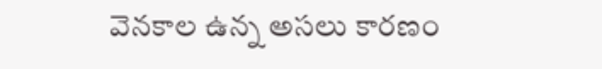వెన‌కాల ఉన్న అస‌లు కార‌ణం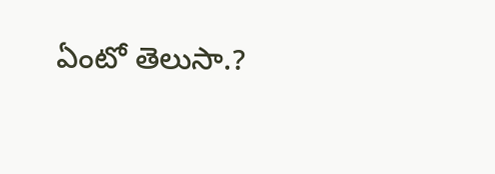ఏంటో తెలుసా.?